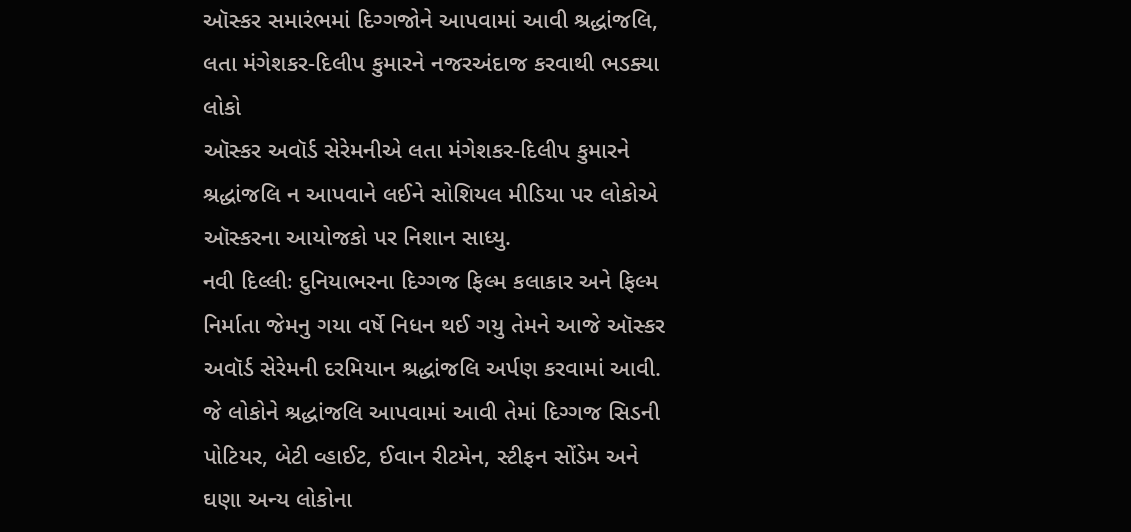ઑસ્કર સમારંભમાં દિગ્ગજોને આપવામાં આવી શ્રદ્ધાંજલિ, લતા મંગેશકર-દિલીપ કુમારને નજરઅંદાજ કરવાથી ભડક્યા લોકો
ઑસ્કર અવૉર્ડ સેરેમનીએ લતા મંગેશકર-દિલીપ કુમારને શ્રદ્ધાંજલિ ન આપવાને લઈને સોશિયલ મીડિયા પર લોકોએ ઑસ્કરના આયોજકો પર નિશાન સાધ્યુ.
નવી દિલ્લીઃ દુનિયાભરના દિગ્ગજ ફિલ્મ કલાકાર અને ફિલ્મ નિર્માતા જેમનુ ગયા વર્ષે નિધન થઈ ગયુ તેમને આજે ઑસ્કર અવૉર્ડ સેરેમની દરમિયાન શ્રદ્ધાંજલિ અર્પણ કરવામાં આવી. જે લોકોને શ્રદ્ધાંજલિ આપવામાં આવી તેમાં દિગ્ગજ સિડની પોટિયર, બેટી વ્હાઈટ, ઈવાન રીટમેન, સ્ટીફન સોંડેમ અને ઘણા અન્ય લોકોના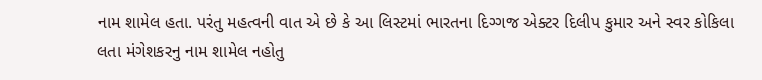નામ શામેલ હતા. પરંતુ મહત્વની વાત એ છે કે આ લિસ્ટમાં ભારતના દિગ્ગજ એક્ટર દિલીપ કુમાર અને સ્વર કોકિલા લતા મંગેશકરનુ નામ શામેલ નહોતુ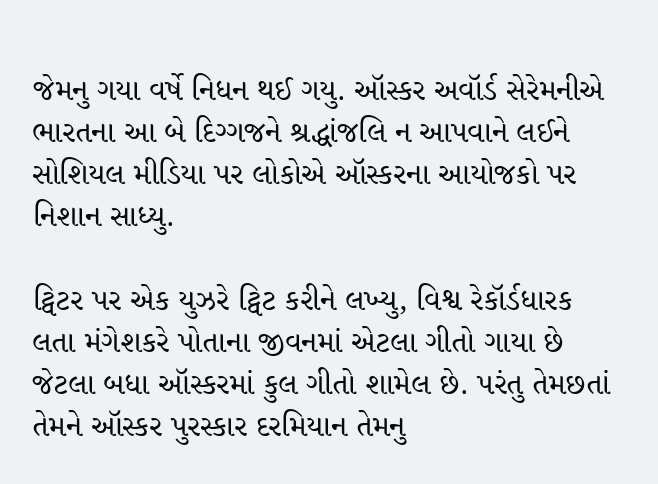જેમનુ ગયા વર્ષે નિધન થઈ ગયુ. ઑસ્કર અવૉર્ડ સેરેમનીએ ભારતના આ બે દિગ્ગજને શ્રદ્ધાંજલિ ન આપવાને લઈને સોશિયલ મીડિયા પર લોકોએ ઑસ્કરના આયોજકો પર નિશાન સાધ્યુ.

ટ્વિટર પર એક યુઝરે ટ્વિટ કરીને લખ્યુ, વિશ્વ રેકૉર્ડધારક લતા મંગેશકરે પોતાના જીવનમાં એટલા ગીતો ગાયા છે જેટલા બધા ઑસ્કરમાં કુલ ગીતો શામેલ છે. પરંતુ તેમછતાં તેમને ઑસ્કર પુરસ્કાર દરમિયાન તેમનુ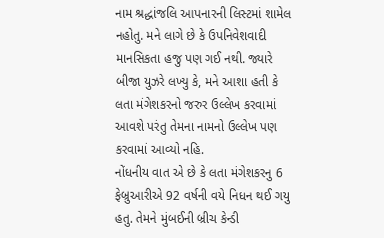નામ શ્રદ્ધાંજલિ આપનારની લિસ્ટમાં શામેલ નહોતુ. મને લાગે છે કે ઉપનિવેશવાદી માનસિકતા હજુ પણ ગઈ નથી. જ્યારે બીજા યુઝરે લખ્યુ કે, મને આશા હતી કે લતા મંગેશકરનો જરુર ઉલ્લેખ કરવામાં આવશે પરંતુ તેમના નામનો ઉલ્લેખ પણ કરવામાં આવ્યો નહિ.
નોંધનીય વાત એ છે કે લતા મંગેશકરનુ 6 ફેબ્રુઆરીએ 92 વર્ષની વયે નિધન થઈ ગયુ હતુ. તેમને મુંબઈની બ્રીચ કેન્ડી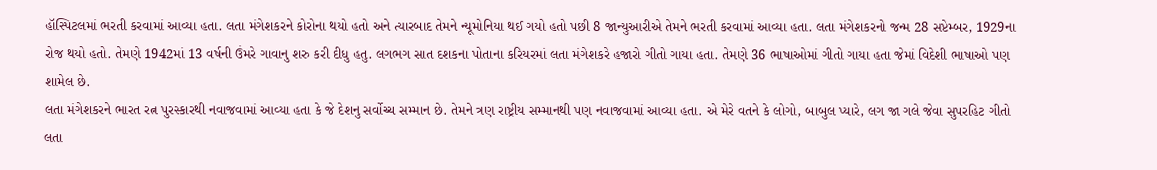હૉસ્પિટલમાં ભરતી કરવામાં આવ્યા હતા. લતા મંગેશકરને કોરોના થયો હતો અને ત્યારબાદ તેમને ન્યૂમોનિયા થઈ ગયો હતો પછી 8 જાન્યુઆરીએ તેમને ભરતી કરવામાં આવ્યા હતા. લતા મંગેશકરનો જન્મ 28 સપ્ટેમ્બર, 1929ના રોજ થયો હતો. તેમણે 1942માં 13 વર્ષની ઉંમરે ગાવાનુ શરુ કરી દીધુ હતુ. લગભગ સાત દશકના પોતાના કરિયરમાં લતા મંગેશકરે હજારો ગીતો ગાયા હતા. તેમણે 36 ભાષાઓમાં ગીતો ગાયા હતા જેમાં વિદેશી ભાષાઓ પણ શામેલ છે.
લતા મંગેશકરને ભારત રત્ન પુરસ્કારથી નવાજવામાં આવ્યા હતા કે જે દેશનુ સર્વોચ્ચ સમ્માન છે. તેમને ત્રણ રાષ્ટ્રીય સમ્માનથી પણ નવાજવામાં આવ્યા હતા. એ મેરે વતને કે લોગો, બાબુલ પ્યારે, લગ જા ગલે જેવા સુપરહિટ ગીતો લતા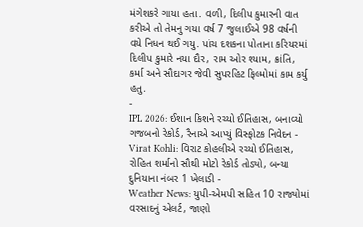મંગેશકરે ગાયા હતા. વળી, દિલીપ કુમારની વાત કરીએ તો તેમનુ ગયા વર્ષ 7 જુલાઈએ 98 વર્ષની વયે નિધન થઈ ગયુ. પાંચ દશકના પોતાના કરિયરમાં દિલીપ કુમારે નયા દૌર, રામ ઓર શ્યામ, ક્રાંતિ, કર્મા અને સૌદાગર જેવી સુપરહિટ ફિલ્મોમાં કામ કર્યુ હતુ.
-
IPL 2026: ઈશાન કિશને રચ્યો ઈતિહાસ, બનાવ્યો ગજબનો રેકોર્ડ, રૈનાએ આપ્યું વિસ્ફોટક નિવેદન -
Virat Kohli: વિરાટ કોહલીએ રચ્યો ઈતિહાસ, રોહિત શર્માનો સૌથી મોટો રેકોર્ડ તોડ્યો, બન્યા દુનિયાના નંબર 1 ખેલાડી -
Weather News: યુપી-એમપી સહિત 10 રાજ્યોમાં વરસાદનું એલર્ટ, જાણો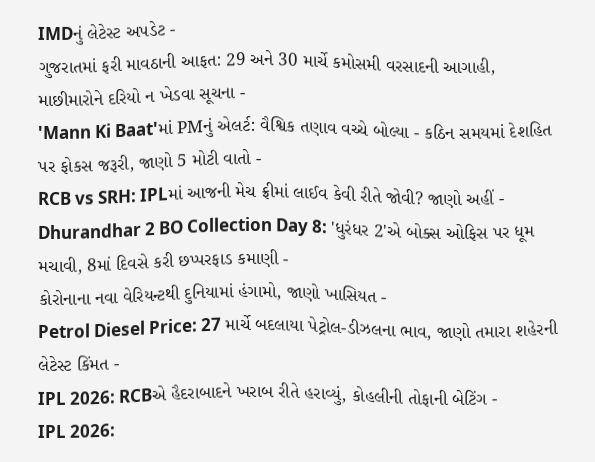IMDનું લેટેસ્ટ અપડેટ -
ગુજરાતમાં ફરી માવઠાની આફત: 29 અને 30 માર્ચે કમોસમી વરસાદની આગાહી, માછીમારોને દરિયો ન ખેડવા સૂચના -
'Mann Ki Baat'માં PMનું એલર્ટ: વૈશ્વિક તણાવ વચ્ચે બોલ્યા - કઠિન સમયમાં દેશહિત પર ફોકસ જરૂરી, જાણો 5 મોટી વાતો -
RCB vs SRH: IPLમાં આજની મેચ ફ્રીમાં લાઈવ કેવી રીતે જોવી? જાણો અહીં -
Dhurandhar 2 BO Collection Day 8: 'ધુરંધર 2'એ બોક્સ ઓફિસ પર ધૂમ મચાવી, 8માં દિવસે કરી છપ્પરફાડ કમાણી -
કોરોનાના નવા વેરિયન્ટથી દુનિયામાં હંગામો, જાણો ખાસિયત -
Petrol Diesel Price: 27 માર્ચે બદલાયા પેટ્રોલ-ડીઝલના ભાવ, જાણો તમારા શહેરની લેટેસ્ટ કિંમત -
IPL 2026: RCBએ હૈદરાબાદને ખરાબ રીતે હરાવ્યું, કોહલીની તોફાની બેટિંગ -
IPL 2026: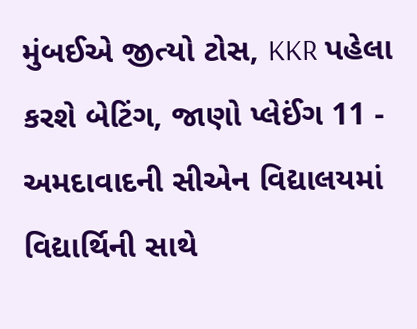મુંબઈએ જીત્યો ટોસ, KKR પહેલા કરશે બેટિંગ, જાણો પ્લેઈંગ 11 -
અમદાવાદની સીએન વિદ્યાલયમાં વિદ્યાર્થિની સાથે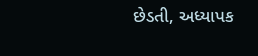છેડતી, અધ્યાપક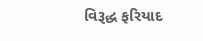વિરૂદ્ધ ફરિયાદ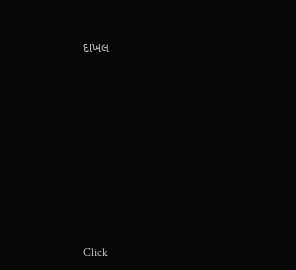દાખલ









Click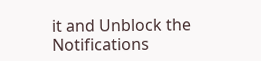it and Unblock the Notifications